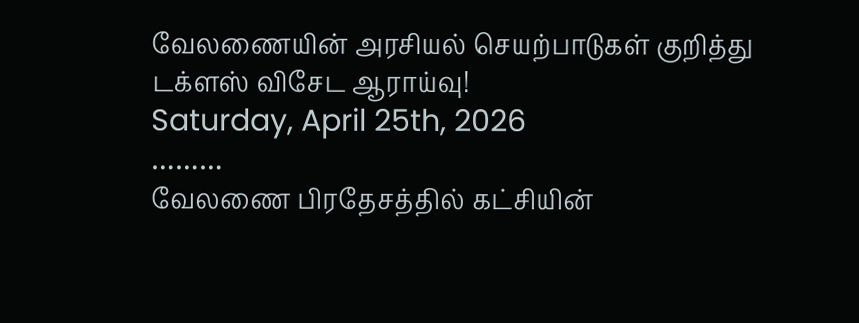வேலணையின் அரசியல் செயற்பாடுகள் குறித்து டக்ளஸ் விசேட ஆராய்வு!
Saturday, April 25th, 2026
………
வேலணை பிரதேசத்தில் கட்சியின்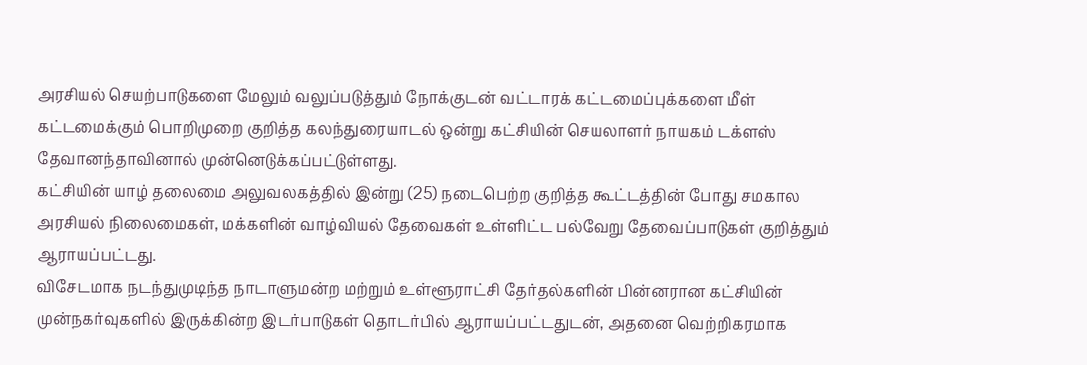அரசியல் செயற்பாடுகளை மேலும் வலுப்படுத்தும் நோக்குடன் வட்டாரக் கட்டமைப்புக்களை மீள் கட்டமைக்கும் பொறிமுறை குறித்த கலந்துரையாடல் ஒன்று கட்சியின் செயலாளர் நாயகம் டக்ளஸ் தேவானந்தாவினால் முன்னெடுக்கப்பட்டுள்ளது.
கட்சியின் யாழ் தலைமை அலுவலகத்தில் இன்று (25) நடைபெற்ற குறித்த கூட்டத்தின் போது சமகால அரசியல் நிலைமைகள், மக்களின் வாழ்வியல் தேவைகள் உள்ளிட்ட பல்வேறு தேவைப்பாடுகள் குறித்தும் ஆராயப்பட்டது.
விசேடமாக நடந்துமுடிந்த நாடாளுமன்ற மற்றும் உள்ளூராட்சி தேர்தல்களின் பின்னரான கட்சியின் முன்நகர்வுகளில் இருக்கின்ற இடர்பாடுகள் தொடர்பில் ஆராயப்பட்டதுடன், அதனை வெற்றிகரமாக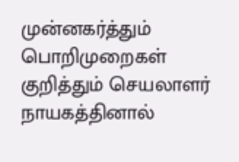முன்னகர்த்தும் பொறிமுறைகள் குறித்தும் செயலாளர் நாயகத்தினால்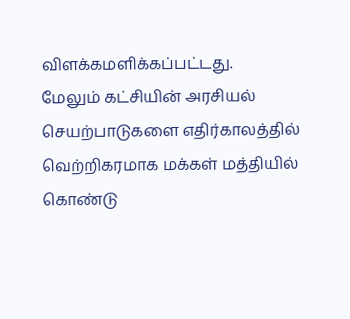விளக்கமளிக்கப்பட்டது.
மேலும் கட்சியின் அரசியல் செயற்பாடுகளை எதிர்காலத்தில் வெற்றிகரமாக மக்கள் மத்தியில் கொண்டு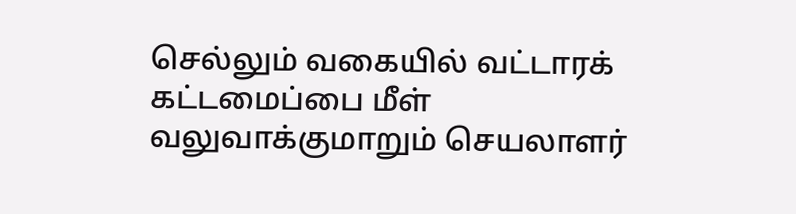செல்லும் வகையில் வட்டாரக் கட்டமைப்பை மீள் வலுவாக்குமாறும் செயலாளர்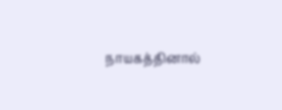நாயகத்தினால்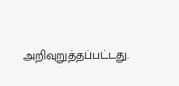அறிவுறுத்தப்பட்டது.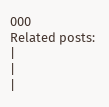000
Related posts:
|
|
|